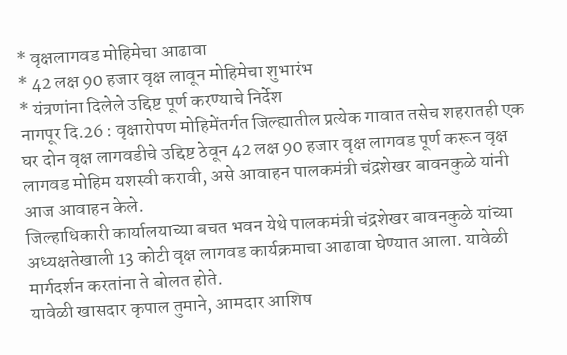* वृक्षलागवड मोहिमेचा आढावा
* 42 लक्ष 90 हजार वृक्ष लावून मोहिमेचा शुभारंभ
* यंत्रणांना दिलेले उद्दिष्ट पूर्ण करण्याचे निर्देश
नागपूर दि.26 : वृक्षारोपण मोहिमेंतर्गत जिल्ह्यातील प्रत्येक गावात तसेच शहरातही एक घर दोन वृक्ष लागवडीचे उद्दिष्ट ठेवून 42 लक्ष 90 हजार वृक्ष लागवड पूर्ण करून वृक्ष लागवड मोहिम यशस्वी करावी, असे आवाहन पालकमंत्री चंद्रशेखर बावनकुळे यांनी आज आवाहन केले.
जिल्हाधिकारी कार्यालयाच्या बचत भवन येथे पालकमंत्री चंद्रशेखर बावनकुळे यांच्या अध्यक्षतेखाली 13 कोटी वृक्ष लागवड कार्यक्रमाचा आढावा घेण्यात आला. यावेळी मार्गदर्शन करतांना ते बोलत होते.
यावेळी खासदार कृपाल तुमाने, आमदार आशिष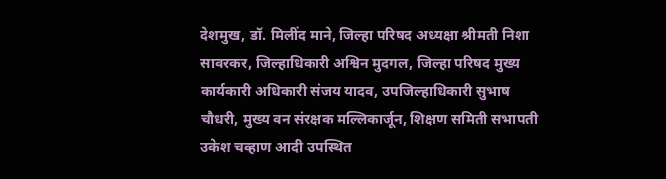देशमुख, डॉ. मिलींद माने, जिल्हा परिषद अध्यक्षा श्रीमती निशा सावरकर, जिल्हाधिकारी अश्विन मुदगल, जिल्हा परिषद मुख्य कार्यकारी अधिकारी संजय यादव, उपजिल्हाधिकारी सुभाष चौधरी, मुख्य वन संरक्षक मल्लिकार्जून, शिक्षण समिती सभापती उकेश चव्हाण आदी उपस्थित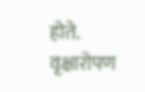होते.
वृक्षारोपण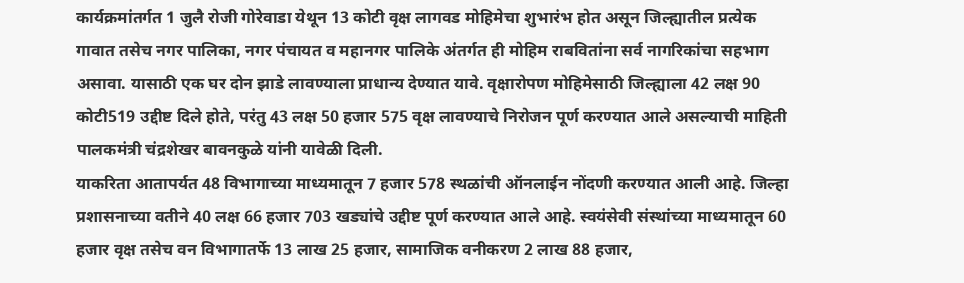कार्यक्रमांतर्गत 1 जुलै रोजी गोरेवाडा येथून 13 कोटी वृक्ष लागवड मोहिमेचा शुभारंभ होत असून जिल्ह्यातील प्रत्येक गावात तसेच नगर पालिका, नगर पंचायत व महानगर पालिके अंतर्गत ही मोहिम राबवितांना सर्व नागरिकांचा सहभाग असावा. यासाठी एक घर दोन झाडे लावण्याला प्राधान्य देण्यात यावे. वृक्षारोपण मोहिमेसाठी जिल्ह्याला 42 लक्ष 90 कोटी519 उद्दीष्ट दिले होते, परंतु 43 लक्ष 50 हजार 575 वृक्ष लावण्याचे निरोजन पूर्ण करण्यात आले असल्याची माहिती पालकमंत्री चंद्रशेखर बावनकुळे यांनी यावेळी दिली.
याकरिता आतापर्यत 48 विभागाच्या माध्यमातून 7 हजार 578 स्थळांची ऑनलाईन नोंदणी करण्यात आली आहे. जिल्हा प्रशासनाच्या वतीने 40 लक्ष 66 हजार 703 खड्यांचे उद्दीष्ट पूर्ण करण्यात आले आहे. स्वयंसेवी संस्थांच्या माध्यमातून 60 हजार वृक्ष तसेच वन विभागातर्फे 13 लाख 25 हजार, सामाजिक वनीकरण 2 लाख 88 हजार,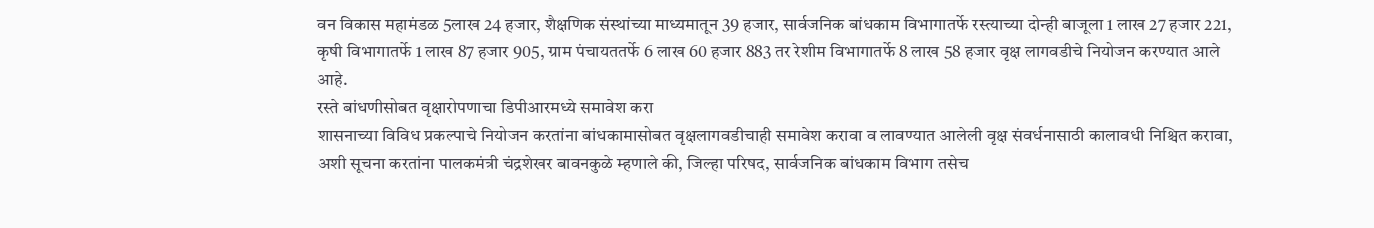वन विकास महामंडळ 5लाख 24 हजार, शैक्षणिक संस्थांच्या माध्यमातून 39 हजार, सार्वजनिक बांधकाम विभागातर्फे रस्त्याच्या दोन्ही बाजूला 1 लाख 27 हजार 221, कृषी विभागातर्फे 1 लाख 87 हजार 905, ग्राम पंचायततर्फे 6 लाख 60 हजार 883 तर रेशीम विभागातर्फे 8 लाख 58 हजार वृक्ष लागवडीचे नियोजन करण्यात आले आहे.
रस्ते बांधणीसोबत वृक्षारोपणाचा डिपीआरमध्ये समावेश करा
शासनाच्या विविध प्रकल्पाचे नियोजन करतांना बांधकामासोबत वृक्षलागवडीचाही समावेश करावा व लावण्यात आलेली वृक्ष संवर्धनासाठी कालावधी निश्चित करावा, अशी सूचना करतांना पालकमंत्री चंद्रशेखर बावनकुळे म्हणाले की, जिल्हा परिषद, सार्वजनिक बांधकाम विभाग तसेच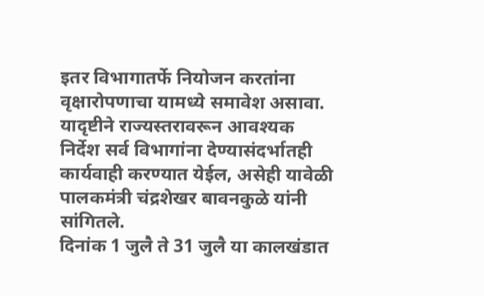इतर विभागातर्फे नियोजन करतांना वृक्षारोपणाचा यामध्ये समावेश असावा. यादृष्टीने राज्यस्तरावरून आवश्यक निर्देश सर्व विभागांना देण्यासंदर्भातही कार्यवाही करण्यात येईल, असेही यावेळी पालकमंत्री चंद्रशेखर बावनकुळे यांनी सांगितले.
दिनांक 1 जुलै ते 31 जुलै या कालखंडात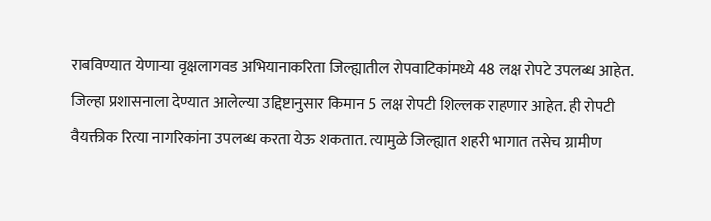राबविण्यात येणाऱ्या वृक्षलागवड अभियानाकरिता जिल्ह्यातील रोपवाटिकांमध्ये 48 लक्ष रोपटे उपलब्ध आहेत. जिल्हा प्रशासनाला देण्यात आलेल्या उद्दिष्टानुसार किमान 5 लक्ष रोपटी शिल्लक राहणार आहेत. ही रोपटी वैयक्तीक रित्या नागरिकांना उपलब्ध करता येऊ शकतात. त्यामुळे जिल्ह्यात शहरी भागात तसेच ग्रामीण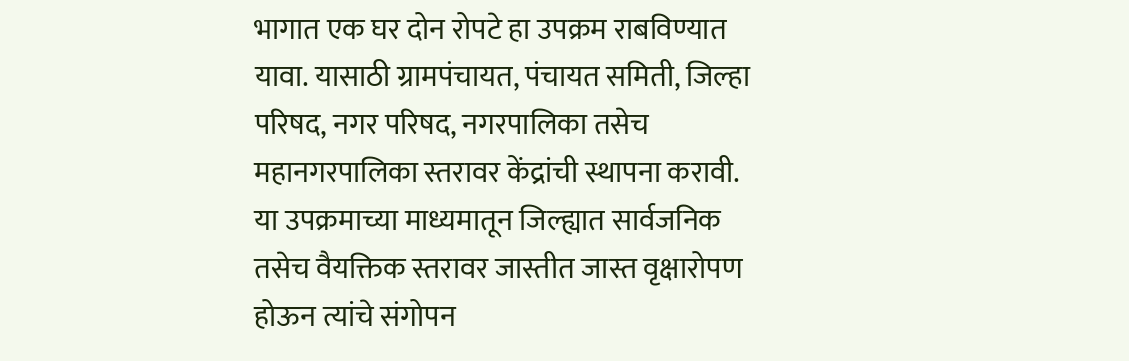भागात एक घर दोन रोपटे हा उपक्रम राबविण्यात यावा. यासाठी ग्रामपंचायत, पंचायत समिती, जिल्हा परिषद, नगर परिषद, नगरपालिका तसेच महानगरपालिका स्तरावर केंद्रांची स्थापना करावी. या उपक्रमाच्या माध्यमातून जिल्ह्यात सार्वजनिक तसेच वैयक्तिक स्तरावर जास्तीत जास्त वृक्षारोपण होऊन त्यांचे संगोपन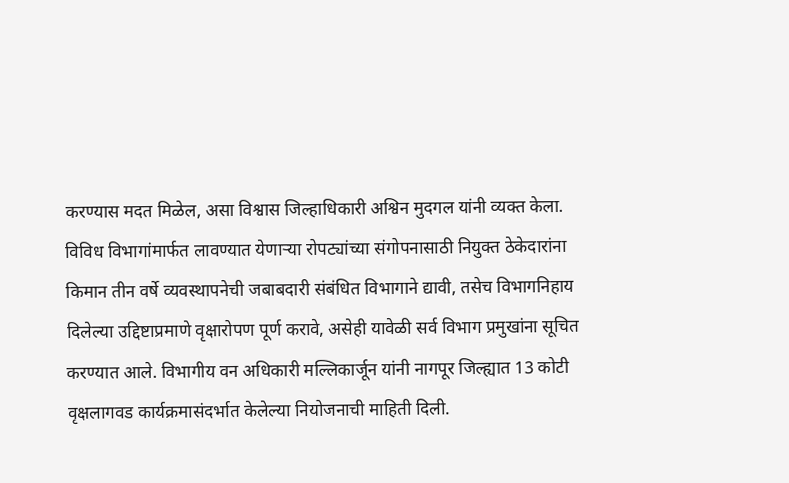करण्यास मदत मिळेल, असा विश्वास जिल्हाधिकारी अश्विन मुदगल यांनी व्यक्त केला.
विविध विभागांमार्फत लावण्यात येणाऱ्या रोपट्यांच्या संगोपनासाठी नियुक्त ठेकेदारांना किमान तीन वर्षे व्यवस्थापनेची जबाबदारी संबंधित विभागाने द्यावी, तसेच विभागनिहाय दिलेल्या उद्दिष्टाप्रमाणे वृक्षारोपण पूर्ण करावे, असेही यावेळी सर्व विभाग प्रमुखांना सूचित करण्यात आले. विभागीय वन अधिकारी मल्लिकार्जून यांनी नागपूर जिल्ह्यात 13 कोटी वृक्षलागवड कार्यक्रमासंदर्भात केलेल्या नियोजनाची माहिती दिली.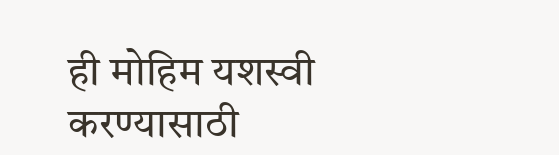ही मोहिम यशस्वी करण्यासाठी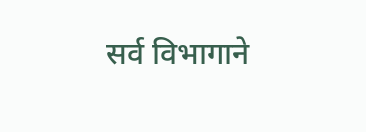सर्व विभागाने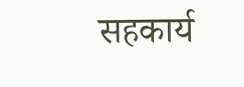सहकार्य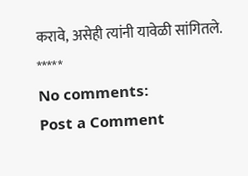करावे, असेही त्यांनी यावेळी सांगितले.
*****
No comments:
Post a Comment